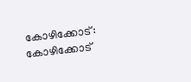കോഴിക്കോട്: കോഴിക്കോട്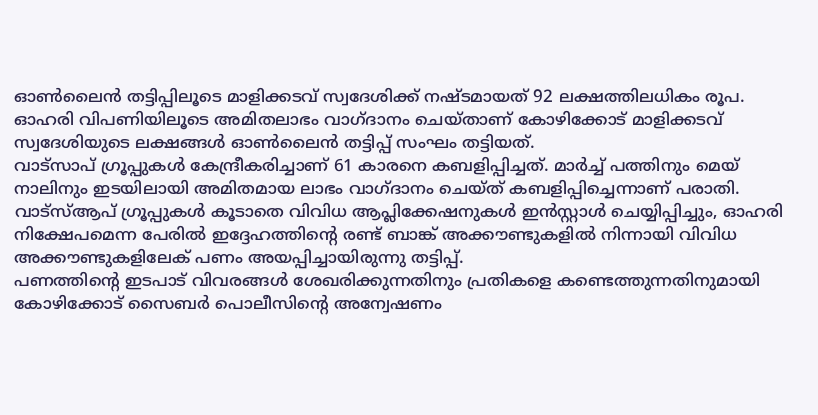ഓൺലൈൻ തട്ടിപ്പിലൂടെ മാളിക്കടവ് സ്വദേശിക്ക് നഷ്ടമായത് 92 ലക്ഷത്തിലധികം രൂപ.
ഓഹരി വിപണിയിലൂടെ അമിതലാഭം വാഗ്ദാനം ചെയ്താണ് കോഴിക്കോട് മാളിക്കടവ് സ്വദേശിയുടെ ലക്ഷങ്ങൾ ഓൺലൈൻ തട്ടിപ്പ് സംഘം തട്ടിയത്.
വാട്സാപ് ഗ്രൂപ്പുകൾ കേന്ദ്രീകരിച്ചാണ് 61 കാരനെ കബളിപ്പിച്ചത്. മാർച്ച് പത്തിനും മെയ് നാലിനും ഇടയിലായി അമിതമായ ലാഭം വാഗ്ദാനം ചെയ്ത് കബളിപ്പിച്ചെന്നാണ് പരാതി.
വാട്സ്ആപ് ഗ്രൂപ്പുകൾ കൂടാതെ വിവിധ ആപ്ലിക്കേഷനുകൾ ഇൻസ്റ്റാൾ ചെയ്യിപ്പിച്ചും, ഓഹരി നിക്ഷേപമെന്ന പേരിൽ ഇദ്ദേഹത്തിന്റെ രണ്ട് ബാങ്ക് അക്കൗണ്ടുകളിൽ നിന്നായി വിവിധ അക്കൗണ്ടുകളിലേക് പണം അയപ്പിച്ചായിരുന്നു തട്ടിപ്പ്.
പണത്തിന്റെ ഇടപാട് വിവരങ്ങൾ ശേഖരിക്കുന്നതിനും പ്രതികളെ കണ്ടെത്തുന്നതിനുമായി കോഴിക്കോട് സൈബർ പൊലീസിന്റെ അന്വേഷണം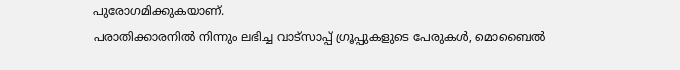പുരോഗമിക്കുകയാണ്.
പരാതിക്കാരനിൽ നിന്നും ലഭിച്ച വാട്സാപ്പ് ഗ്രൂപ്പുകളുടെ പേരുകൾ, മൊബൈൽ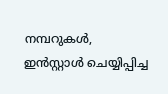നമ്പറുകൾ, ഇൻസ്റ്റാൾ ചെയ്യിപ്പിച്ച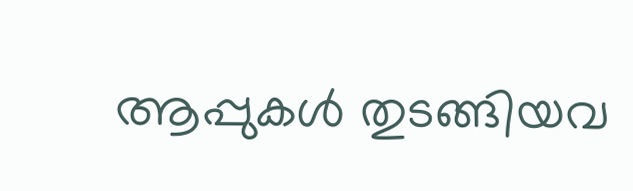ആപ്പുകൾ തുടങ്ങിയവ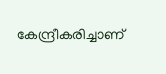കേന്ദ്രീകരിച്ചാണ്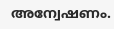അന്വേഷണം.